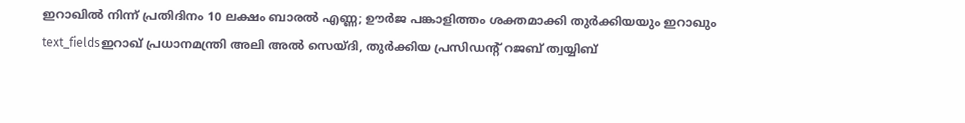ഇറാഖിൽ നിന്ന് പ്രതിദിനം 10 ലക്ഷം ബാരൽ എണ്ണ; ഊർജ പങ്കാളിത്തം ശക്തമാക്കി തുർക്കിയയും ഇറാഖും
text_fieldsഇറാഖ് പ്രധാനമന്ത്രി അലി അൽ സെയ്ദി, തുർക്കിയ പ്രസിഡന്റ് റജബ് ത്വയ്യിബ്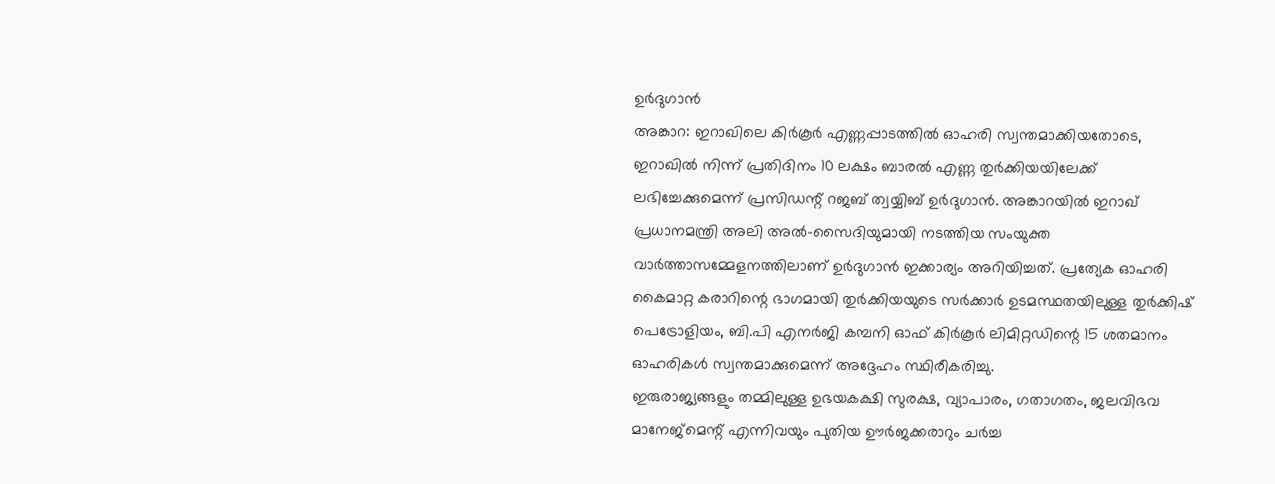ഉർദുഗാൻ
അങ്കാറ: ഇറാഖിലെ കിർകൂർ എണ്ണപ്പാടത്തിൽ ഓഹരി സ്വന്തമാക്കിയതോടെ, ഇറാഖിൽ നിന്ന് പ്രതിദിനം 10 ലക്ഷം ബാരൽ എണ്ണ തുർക്കിയയിലേക്ക് ലഭിച്ചേക്കുമെന്ന് പ്രസിഡന്റ് റജബ് ത്വയ്യിബ് ഉർദുഗാൻ. അങ്കാറയിൽ ഇറാഖ് പ്രധാനമന്ത്രി അലി അൽ-സൈദിയുമായി നടത്തിയ സംയുക്ത വാർത്താസമ്മേളനത്തിലാണ് ഉർദുഗാൻ ഇക്കാര്യം അറിയിച്ചത്. പ്രത്യേക ഓഹരി കൈമാറ്റ കരാറിന്റെ ഭാഗമായി തുർക്കിയയുടെ സർക്കാർ ഉടമസ്ഥതയിലുള്ള തുർക്കിഷ് പെട്രോളിയം, ബി.പി എനർജി കമ്പനി ഓഫ് കിർകൂർ ലിമിറ്റഡിന്റെ 15 ശതമാനം ഓഹരികൾ സ്വന്തമാക്കുമെന്ന് അദ്ദേഹം സ്ഥിരീകരിച്ചു.
ഇരുരാജ്യങ്ങളും തമ്മിലുള്ള ഉഭയകക്ഷി സുരക്ഷ, വ്യാപാരം, ഗതാഗതം, ജലവിഭവ മാനേജ്മെന്റ് എന്നിവയും പുതിയ ഊർജക്കരാറും ചർച്ച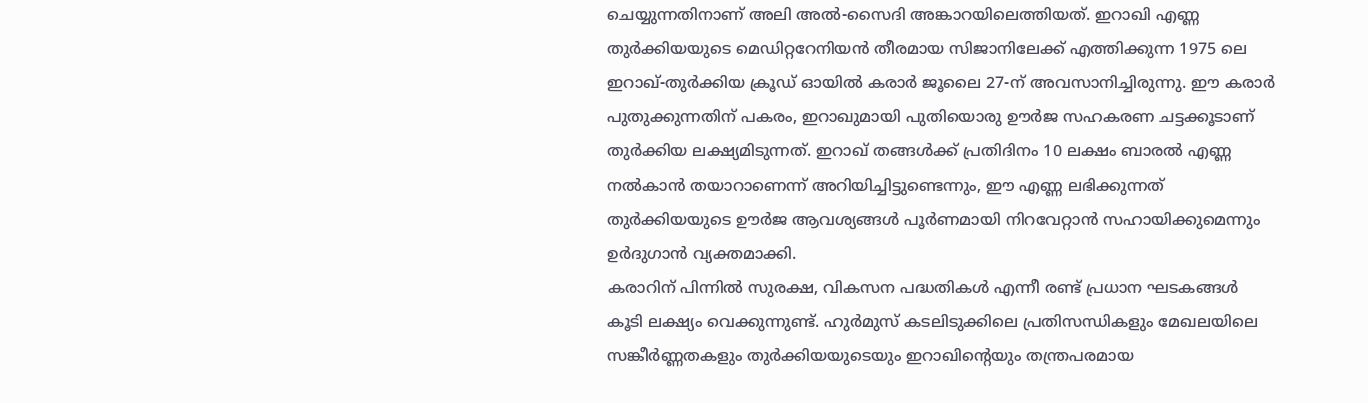ചെയ്യുന്നതിനാണ് അലി അൽ-സൈദി അങ്കാറയിലെത്തിയത്. ഇറാഖി എണ്ണ തുർക്കിയയുടെ മെഡിറ്ററേനിയൻ തീരമായ സിജാനിലേക്ക് എത്തിക്കുന്ന 1975 ലെ ഇറാഖ്-തുർക്കിയ ക്രൂഡ് ഓയിൽ കരാർ ജൂലൈ 27-ന് അവസാനിച്ചിരുന്നു. ഈ കരാർ പുതുക്കുന്നതിന് പകരം, ഇറാഖുമായി പുതിയൊരു ഊർജ സഹകരണ ചട്ടക്കൂടാണ് തുർക്കിയ ലക്ഷ്യമിടുന്നത്. ഇറാഖ് തങ്ങൾക്ക് പ്രതിദിനം 10 ലക്ഷം ബാരൽ എണ്ണ നൽകാൻ തയാറാണെന്ന് അറിയിച്ചിട്ടുണ്ടെന്നും, ഈ എണ്ണ ലഭിക്കുന്നത് തുർക്കിയയുടെ ഊർജ ആവശ്യങ്ങൾ പൂർണമായി നിറവേറ്റാൻ സഹായിക്കുമെന്നും ഉർദുഗാൻ വ്യക്തമാക്കി.
കരാറിന് പിന്നിൽ സുരക്ഷ, വികസന പദ്ധതികൾ എന്നീ രണ്ട് പ്രധാന ഘടകങ്ങൾ കൂടി ലക്ഷ്യം വെക്കുന്നുണ്ട്. ഹുർമുസ് കടലിടുക്കിലെ പ്രതിസന്ധികളും മേഖലയിലെ സങ്കീർണ്ണതകളും തുർക്കിയയുടെയും ഇറാഖിന്റെയും തന്ത്രപരമായ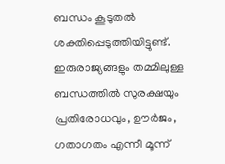ബന്ധം കൂടുതൽ ശക്തിപ്പെടുത്തിയിട്ടുണ്ട്. ഇരുരാജ്യങ്ങളും തമ്മിലുള്ള ബന്ധത്തിൽ സുരക്ഷയും പ്രതിരോധവും, ഊർജം, ഗതാഗതം എന്നീ മൂന്ന്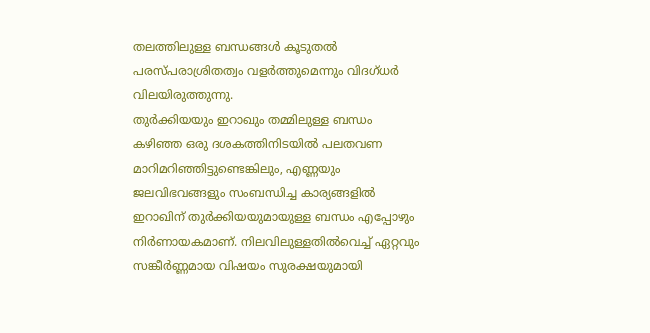തലത്തിലുള്ള ബന്ധങ്ങൾ കൂടുതൽ പരസ്പരാശ്രിതത്വം വളർത്തുമെന്നും വിദഗ്ധർ വിലയിരുത്തുന്നു.
തുർക്കിയയും ഇറാഖും തമ്മിലുള്ള ബന്ധം കഴിഞ്ഞ ഒരു ദശകത്തിനിടയിൽ പലതവണ മാറിമറിഞ്ഞിട്ടുണ്ടെങ്കിലും, എണ്ണയും ജലവിഭവങ്ങളും സംബന്ധിച്ച കാര്യങ്ങളിൽ ഇറാഖിന് തുർക്കിയയുമായുള്ള ബന്ധം എപ്പോഴും നിർണായകമാണ്. നിലവിലുള്ളതിൽവെച്ച് ഏറ്റവും സങ്കീർണ്ണമായ വിഷയം സുരക്ഷയുമായി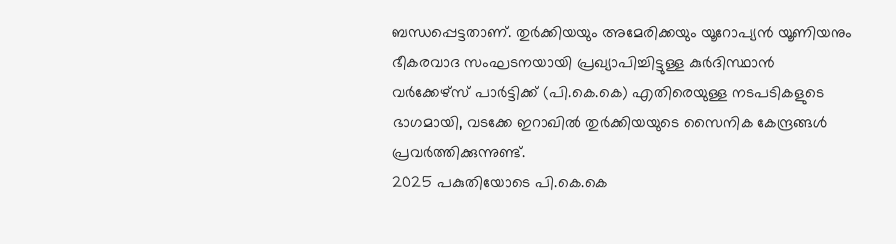ബന്ധപ്പെട്ടതാണ്. തുർക്കിയയും അമേരിക്കയും യൂറോപ്യൻ യൂണിയനും ഭീകരവാദ സംഘടനയായി പ്രഖ്യാപിച്ചിട്ടുള്ള കുർദിസ്ഥാൻ വർക്കേഴ്സ് പാർട്ടിക്ക് (പി.കെ.കെ) എതിരെയുള്ള നടപടികളുടെ ഭാഗമായി, വടക്കേ ഇറാഖിൽ തുർക്കിയയുടെ സൈനിക കേന്ദ്രങ്ങൾ പ്രവർത്തിക്കുന്നുണ്ട്.
2025 പകുതിയോടെ പി.കെ.കെ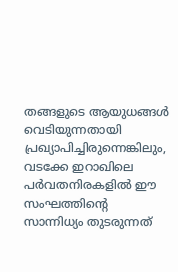തങ്ങളുടെ ആയുധങ്ങൾ വെടിയുന്നതായി പ്രഖ്യാപിച്ചിരുന്നെങ്കിലും, വടക്കേ ഇറാഖിലെ പർവതനിരകളിൽ ഈ സംഘത്തിന്റെ സാന്നിധ്യം തുടരുന്നത്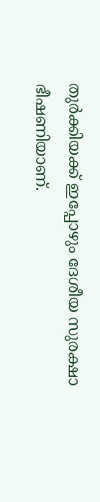തുർക്കിയക്ക് ഇപ്പോഴും ദേശീയ സുരക്ഷാ ഭീഷണിയാണ്.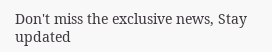Don't miss the exclusive news, Stay updated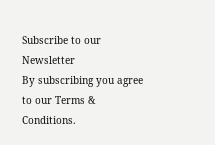Subscribe to our Newsletter
By subscribing you agree to our Terms & Conditions.